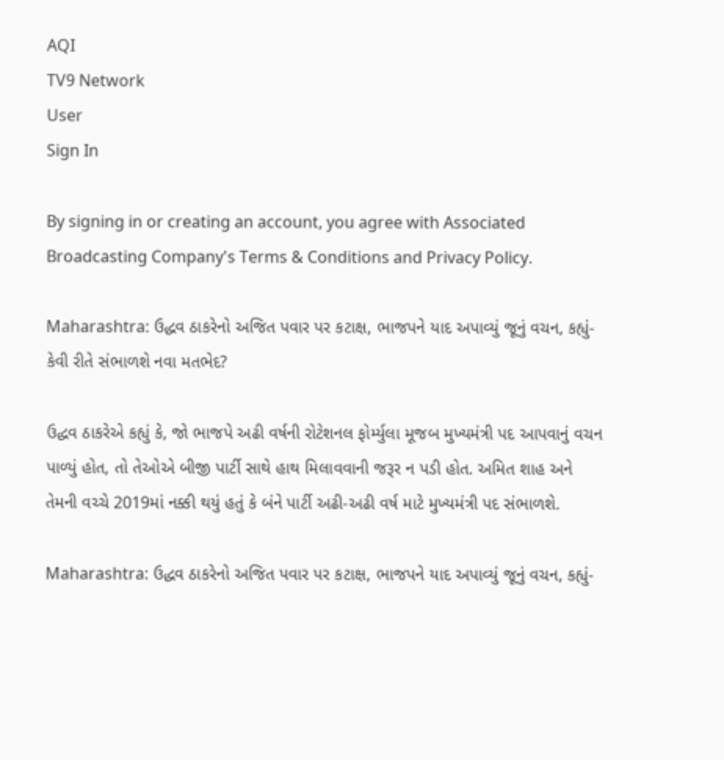AQI
TV9 Network
User
Sign In

By signing in or creating an account, you agree with Associated Broadcasting Company's Terms & Conditions and Privacy Policy.

Maharashtra: ઉદ્ધવ ઠાકરેનો અજિત પવાર પર કટાક્ષ, ભાજપને યાદ અપાવ્યું જૂનું વચન, કહ્યું- કેવી રીતે સંભાળશે નવા મતભેદ?

ઉદ્ધવ ઠાકરેએ કહ્યું કે, જો ભાજપે અઢી વર્ષની રોટેશનલ ફોર્મ્યુલા મૂજબ મુખ્યમંત્રી પદ આપવાનું વચન પાળ્યું હોત, તો તેઓએ બીજી પાર્ટી સાથે હાથ મિલાવવાની જરૂર ન પડી હોત. અમિત શાહ અને તેમની વચ્ચે 2019માં નક્કી થયું હતું કે બંને પાર્ટી અઢી-અઢી વર્ષ માટે મુખ્યમંત્રી પદ સંભાળશે.

Maharashtra: ઉદ્ધવ ઠાકરેનો અજિત પવાર પર કટાક્ષ, ભાજપને યાદ અપાવ્યું જૂનું વચન, કહ્યું-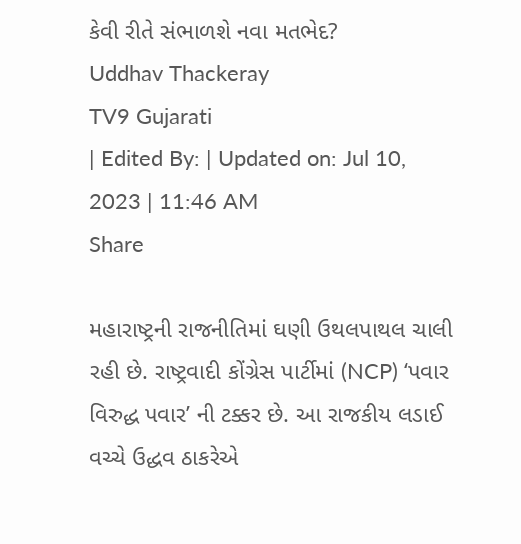કેવી રીતે સંભાળશે નવા મતભેદ?
Uddhav Thackeray
TV9 Gujarati
| Edited By: | Updated on: Jul 10, 2023 | 11:46 AM
Share

મહારાષ્ટ્રની રાજનીતિમાં ઘણી ઉથલપાથલ ચાલી રહી છે. રાષ્ટ્રવાદી કોંગ્રેસ પાર્ટીમાં (NCP) ‘પવાર વિરુદ્ધ પવાર’ ની ટક્કર છે. આ રાજકીય લડાઈ વચ્ચે ઉદ્ધવ ઠાકરેએ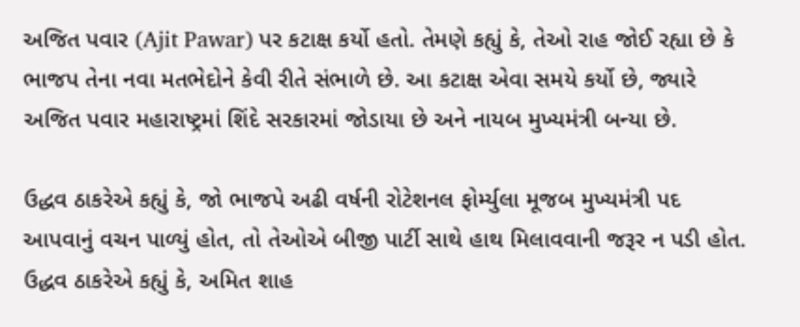અજિત પવાર (Ajit Pawar) પર કટાક્ષ કર્યો હતો. તેમણે કહ્યું કે, તેઓ રાહ જોઈ રહ્યા છે કે ભાજપ તેના નવા મતભેદોને કેવી રીતે સંભાળે છે. આ કટાક્ષ એવા સમયે કર્યો છે, જ્યારે અજિત પવાર મહારાષ્ટ્રમાં શિંદે સરકારમાં જોડાયા છે અને નાયબ મુખ્યમંત્રી બન્યા છે.

ઉદ્ધવ ઠાકરેએ કહ્યું કે, જો ભાજપે અઢી વર્ષની રોટેશનલ ફોર્મ્યુલા મૂજબ મુખ્યમંત્રી પદ આપવાનું વચન પાળ્યું હોત, તો તેઓએ બીજી પાર્ટી સાથે હાથ મિલાવવાની જરૂર ન પડી હોત. ઉદ્ધવ ઠાકરેએ કહ્યું કે, અમિત શાહ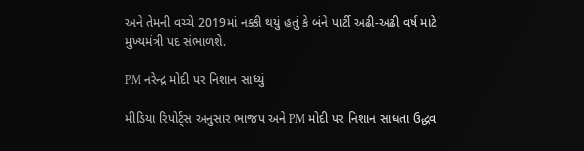અને તેમની વચ્ચે 2019માં નક્કી થયું હતું કે બંને પાર્ટી અઢી-અઢી વર્ષ માટે મુખ્યમંત્રી પદ સંભાળશે.

PM નરેન્દ્ર મોદી પર નિશાન સાધ્યું

મીડિયા રિપોર્ટ્સ અનુસાર ભાજપ અને PM મોદી પર નિશાન સાધતા ઉદ્ધવ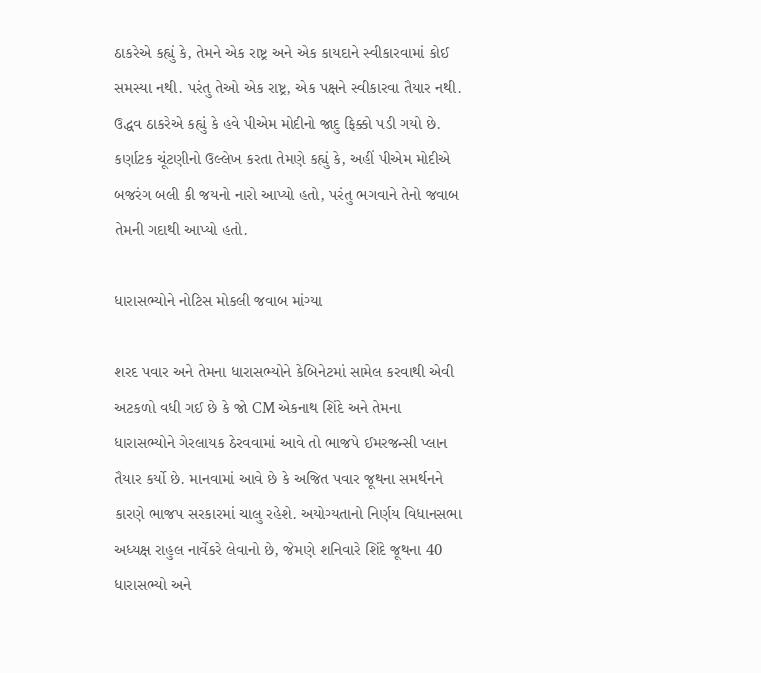ઠાકરેએ કહ્યું કે, તેમને એક રાષ્ટ્ર અને એક કાયદાને સ્વીકારવામાં કોઈ સમસ્યા નથી. પરંતુ તેઓ એક રાષ્ટ્ર, એક પક્ષને સ્વીકારવા તૈયાર નથી. ઉદ્ધવ ઠાકરેએ કહ્યું કે હવે પીએમ મોદીનો જાદુ ફિક્કો પડી ગયો છે. કર્ણાટક ચૂંટણીનો ઉલ્લેખ કરતા તેમણે કહ્યું કે, અહીં પીએમ મોદીએ બજરંગ બલી કી જયનો નારો આપ્યો હતો, પરંતુ ભગવાને તેનો જવાબ તેમની ગદાથી આપ્યો હતો.

ધારાસભ્યોને નોટિસ મોકલી જવાબ માંગ્યા

શરદ પવાર અને તેમના ધારાસભ્યોને કેબિનેટમાં સામેલ કરવાથી એવી અટકળો વધી ગઈ છે કે જો CM એકનાથ શિંદે અને તેમના ધારાસભ્યોને ગેરલાયક ઠેરવવામાં આવે તો ભાજપે ઈમરજન્સી પ્લાન તૈયાર કર્યો છે. માનવામાં આવે છે કે અજિત પવાર જૂથના સમર્થનને કારણે ભાજપ સરકારમાં ચાલુ રહેશે. અયોગ્યતાનો નિર્ણય વિધાનસભા અધ્યક્ષ રાહુલ નાર્વેકરે લેવાનો છે, જેમણે શનિવારે શિંદે જૂથના 40 ધારાસભ્યો અને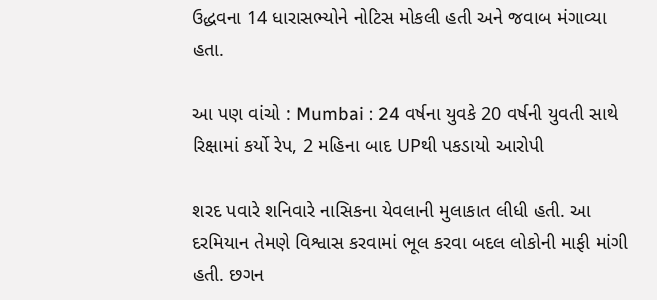ઉદ્ધવના 14 ધારાસભ્યોને નોટિસ મોકલી હતી અને જવાબ મંગાવ્યા હતા.

આ પણ વાંચો : Mumbai : 24 વર્ષના યુવકે 20 વર્ષની યુવતી સાથે રિક્ષામાં કર્યો રેપ, 2 મહિના બાદ UPથી પકડાયો આરોપી

શરદ પવારે શનિવારે નાસિકના યેવલાની મુલાકાત લીધી હતી. આ દરમિયાન તેમણે વિશ્વાસ કરવામાં ભૂલ કરવા બદલ લોકોની માફી માંગી હતી. છગન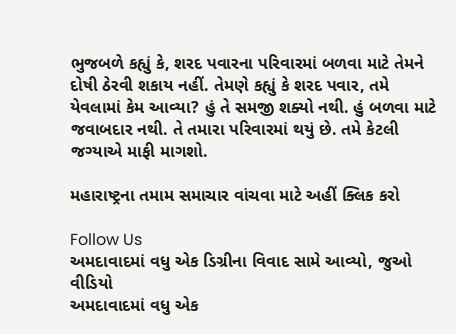ભુજબળે કહ્યું કે, શરદ પવારના પરિવારમાં બળવા માટે તેમને દોષી ઠેરવી શકાય નહીં. તેમણે કહ્યું કે શરદ પવાર, તમે યેવલામાં કેમ આવ્યા? હું તે સમજી શક્યો નથી. હું બળવા માટે જવાબદાર નથી. તે તમારા પરિવારમાં થયું છે. તમે કેટલી જગ્યાએ માફી માગશો.

મહારાષ્ટ્રના તમામ સમાચાર વાંચવા માટે અહીં ક્લિક કરો

Follow Us
અમદાવાદમાં વધુ એક ડિગ્રીના વિવાદ સામે આવ્યો, જુઓ વીડિયો
અમદાવાદમાં વધુ એક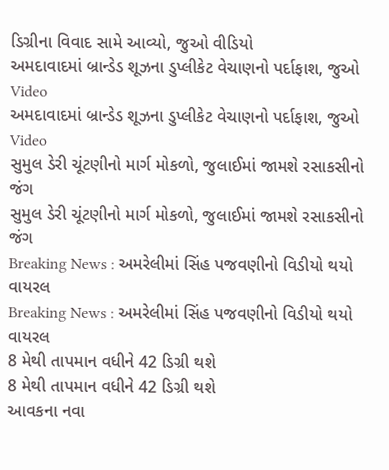ડિગ્રીના વિવાદ સામે આવ્યો, જુઓ વીડિયો
અમદાવાદમાં બ્રાન્ડેડ શૂઝના ડુપ્લીકેટ વેચાણનો પર્દાફાશ, જુઓ Video
અમદાવાદમાં બ્રાન્ડેડ શૂઝના ડુપ્લીકેટ વેચાણનો પર્દાફાશ, જુઓ Video
સુમુલ ડેરી ચૂંટણીનો માર્ગ મોકળો, જુલાઈમાં જામશે રસાકસીનો જંગ
સુમુલ ડેરી ચૂંટણીનો માર્ગ મોકળો, જુલાઈમાં જામશે રસાકસીનો જંગ
Breaking News : અમરેલીમાં સિંહ પજવણીનો વિડીયો થયો વાયરલ
Breaking News : અમરેલીમાં સિંહ પજવણીનો વિડીયો થયો વાયરલ
8 મેથી તાપમાન વધીને 42 ડિગ્રી થશે
8 મેથી તાપમાન વધીને 42 ડિગ્રી થશે
આવકના નવા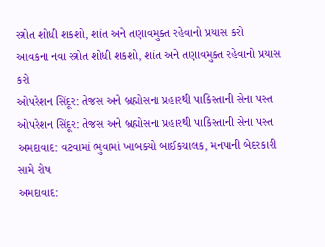સ્ત્રોત શોધી શકશો, શાંત અને તણાવમુક્ત રહેવાનો પ્રયાસ કરો
આવકના નવા સ્ત્રોત શોધી શકશો, શાંત અને તણાવમુક્ત રહેવાનો પ્રયાસ કરો
ઓપરેશન સિંદૂર: તેજસ અને બ્રહ્મોસના પ્રહારથી પાકિસ્તાની સેના પસ્ત
ઓપરેશન સિંદૂર: તેજસ અને બ્રહ્મોસના પ્રહારથી પાકિસ્તાની સેના પસ્ત
અમદાવાદ: વટવામાં ભુવામાં ખાબક્યો બાઈકચાલક, મનપાની બેદરકારી સામે રોષ
અમદાવાદ: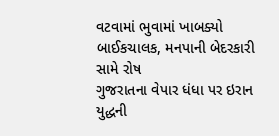વટવામાં ભુવામાં ખાબક્યો બાઈકચાલક, મનપાની બેદરકારી સામે રોષ
ગુજરાતના વેપાર ધંધા પર ઇરાન યુદ્ધની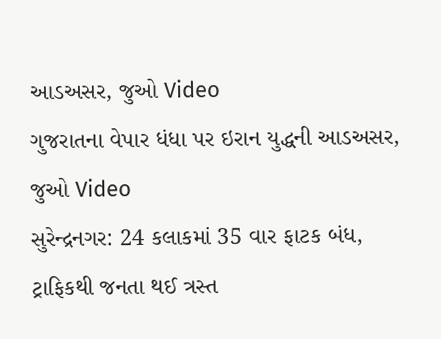આડઅસર, જુઓ Video
ગુજરાતના વેપાર ધંધા પર ઇરાન યુદ્ધની આડઅસર, જુઓ Video
સુરેન્દ્રનગર: 24 કલાકમાં 35 વાર ફાટક બંધ, ટ્રાફિકથી જનતા થઈ ત્રસ્ત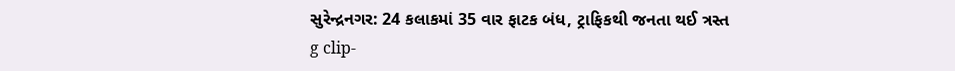સુરેન્દ્રનગર: 24 કલાકમાં 35 વાર ફાટક બંધ, ટ્રાફિકથી જનતા થઈ ત્રસ્ત
g clip-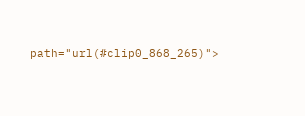path="url(#clip0_868_265)">